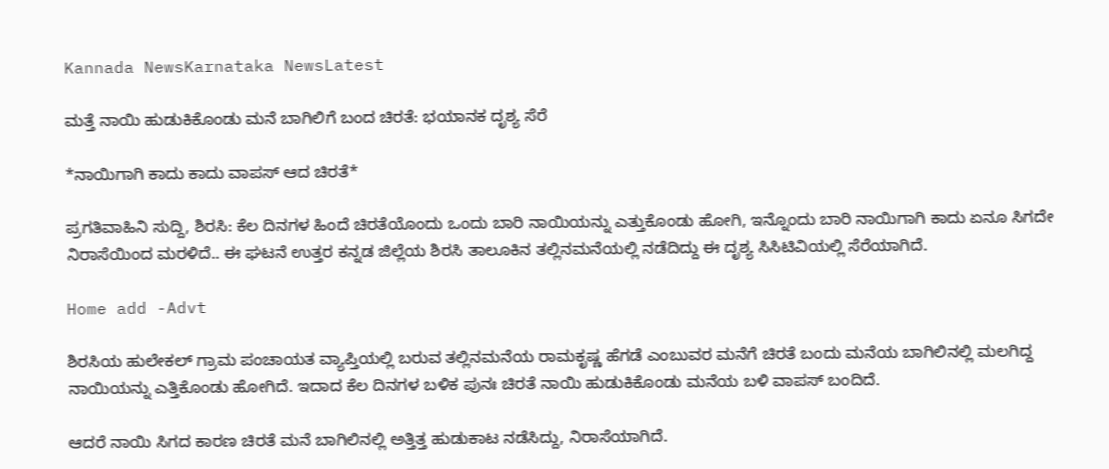Kannada NewsKarnataka NewsLatest

ಮತ್ತೆ ನಾಯಿ ಹುಡುಕಿಕೊಂಡು ಮನೆ ಬಾಗಿಲಿಗೆ ಬಂದ ಚಿರತೆ: ಭಯಾನಕ ದೃಶ್ಯ ಸೆರೆ

*ನಾಯಿಗಾಗಿ‌‌ ಕಾದು ಕಾದು ವಾಪಸ್ ಆದ‌ ಚಿರತೆ*

ಪ್ರಗತಿವಾಹಿನಿ ಸುದ್ದಿ, ಶಿರಸಿ: ಕೆಲ‌‌ ದಿನಗಳ ಹಿಂದೆ ಚಿರತೆಯೊಂದು ಒಂದು ಬಾರಿ ನಾಯಿಯನ್ನು ಎತ್ತುಕೊಂಡು‌ ಹೋಗಿ, ಇನ್ನೊಂದು ಬಾರಿ‌‌ ನಾಯಿಗಾಗಿ‌ ಕಾದು ಏನೂ ಸಿಗದೇ ನಿರಾಸೆಯಿಂದ ಮರಳಿದೆ.. ಈ ಘಟನೆ ಉತ್ತರ ಕನ್ನಡ ಜಿಲ್ಲೆಯ ಶಿರಸಿ ತಾಲೂಕಿನ ತಲ್ಲಿನಮನೆಯಲ್ಲಿ ನಡೆದಿದ್ದು ಈ ದೃಶ್ಯ ‌ಸಿಸಿಟಿವಿಯಲ್ಲಿ ಸೆರೆಯಾಗಿದೆ.

Home add -Advt

ಶಿರಸಿಯ ಹುಲೇಕಲ್ ಗ್ರಾಮ ಪಂಚಾಯತ ವ್ಯಾಪ್ತಿಯಲ್ಲಿ ಬರುವ ತಲ್ಲಿನಮನೆಯ ರಾಮಕೃಷ್ಣ ‌ಹೆಗಡೆ ಎಂಬುವರ ಮನೆಗೆ ಚಿರತೆ ಬಂದು ಮನೆಯ ಬಾಗಿಲಿನಲ್ಲಿ ಮಲಗಿದ್ದ ನಾಯಿಯನ್ನು ಎತ್ತಿಕೊಂಡು ಹೋಗಿದೆ. ಇದಾದ ಕೆಲ ದಿನಗಳ ಬಳಿಕ ಪುನಃ ಚಿರತೆ ನಾಯಿ ಹುಡುಕಿಕೊಂಡು ಮನೆಯ ಬಳಿ ವಾಪಸ್ ಬಂದಿದೆ.

ಆದರೆ ನಾಯಿ ಸಿಗದ ಕಾರಣ ಚಿರತೆ ಮನೆ ಬಾಗಿಲಿನಲ್ಲಿ ಅತ್ತಿತ್ತ ಹುಡುಕಾಟ ನಡೆಸಿದ್ದು, ನಿರಾಸೆಯಾಗಿದೆ.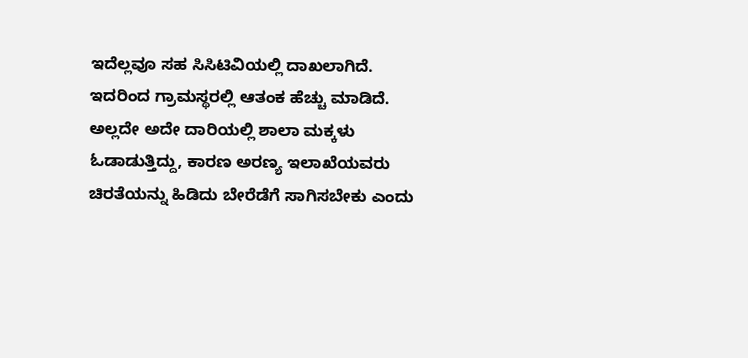ಇದೆಲ್ಲವೂ ಸಹ ಸಿಸಿಟಿವಿಯಲ್ಲಿ ದಾಖಲಾಗಿದೆ. ಇದರಿಂದ ಗ್ರಾಮಸ್ಥರಲ್ಲಿ ಆತಂಕ ಹೆಚ್ಚು ಮಾಡಿದೆ. ಅಲ್ಲದೇ ಅದೇ ದಾರಿಯಲ್ಲಿ ಶಾಲಾ ಮಕ್ಕಳು ಓಡಾಡುತ್ತಿದ್ದು, ಕಾರಣ ಅರಣ್ಯ ಇಲಾಖೆಯವರು ಚಿರತೆಯನ್ನು ಹಿಡಿದು ಬೇರೆಡೆಗೆ ಸಾಗಿಸಬೇಕು ಎಂದು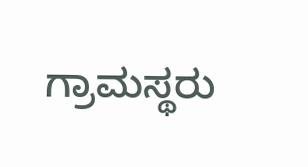ಗ್ರಾಮಸ್ಥರು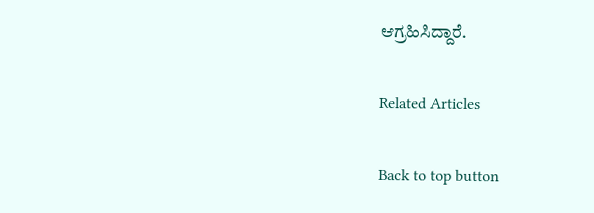ಆಗ್ರಹಿಸಿದ್ದಾರೆ.

Related Articles

Back to top button